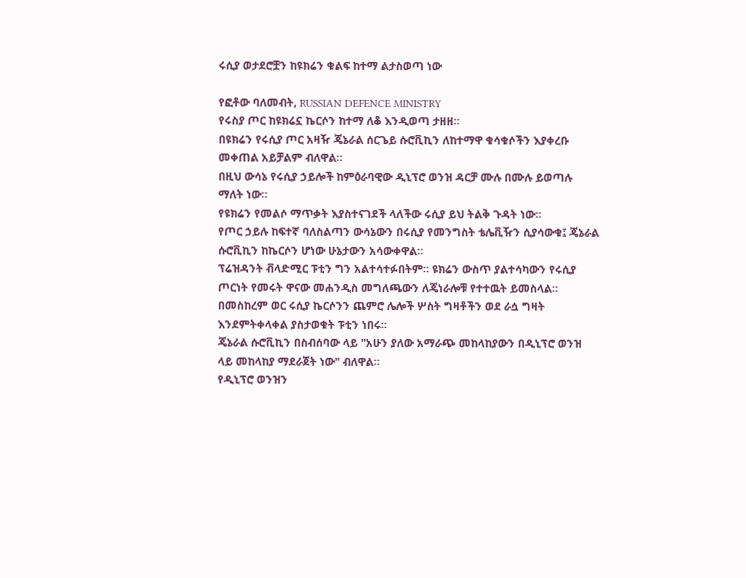ሩሲያ ወታደሮቿን ከዩክሬን ቁልፍ ከተማ ልታስወጣ ነው

የፎቶው ባለመብት, RUSSIAN DEFENCE MINISTRY
የሩስያ ጦር ከዩክሬኗ ኬርሶን ከተማ ለቆ እንዲወጣ ታዘዘ።
በዩክሬን የሩሲያ ጦር አዛዥ ጄኔራል ሰርጌይ ሱሮቪኪን ለከተማዋ ቁሳቁሶችን እያቀረቡ መቀጠል አይቻልም ብለዋል።
በዚህ ውሳኔ የሩሲያ ኃይሎች ከምዕራባዊው ዲኒፕሮ ወንዝ ዳርቻ ሙሉ በሙሉ ይወጣሉ ማለት ነው።
የዩክሬን የመልሶ ማጥቃት እያስተናገደች ላለችው ሩሲያ ይህ ትልቅ ጉዳት ነው።
የጦር ኃይሉ ከፍተኛ ባለስልጣን ውሳኔውን በሩሲያ የመንግስት ቴሌቪዥን ሲያሳውቁ፤ ጄኔራል ሱሮቪኪን ከኬርሶን ሆነው ሁኔታውን አሳውቀዋል።
ፕሬዝዳንት ቭላድሚር ፑቲን ግን አልተሳተፉበትም። ዩክሬን ውስጥ ያልተሳካውን የሩሲያ ጦርነት የመሩት ዋናው መሐንዲስ መግለጫውን ለጄነራሎቹ የተተዉት ይመስላል።
በመስከረም ወር ሩሲያ ኬርሶንን ጨምሮ ሌሎች ሦስት ግዛቶችን ወደ ራሷ ግዛት እንደምትቀላቀል ያስታወቁት ፑቲን ነበሩ።
ጄኔራል ሱሮቪኪን በስብሰባው ላይ "አሁን ያለው አማራጭ መከላከያውን በዲኒፕሮ ወንዝ ላይ መከላከያ ማደራጀት ነው" ብለዋል።
የዲኒፕሮ ወንዝን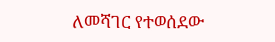ለመሻገር የተወሰደው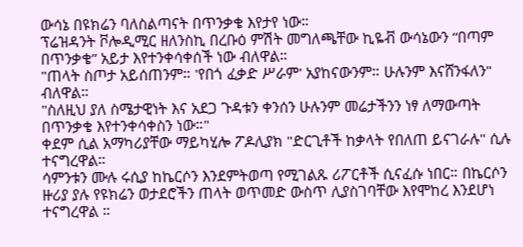ውሳኔ በዩክሬን ባለስልጣናት በጥንቃቄ እየታየ ነው።
ፕሬዝዳንት ቮሎዲሚር ዘለንስኪ በረቡዕ ምሽት መግለጫቸው ኪዬቭ ውሳኔውን “በጣም በጥንቃቄ” አይታ እየተንቀሳቀሰች ነው ብለዋል።
"ጠላት ስጦታ አይሰጠንም። 'የበጎ ፈቃድ ሥራም' አያከናውንም። ሁሉንም እናሸንፋለን" ብለዋል።
"ስለዚህ ያለ ስሜታዊነት እና አደጋ ጉዳቱን ቀንሰን ሁሉንም መሬታችንን ነፃ ለማውጣት በጥንቃቄ እየተንቀሳቀስን ነው።"
ቀደም ሲል አማካሪያቸው ማይካሂሎ ፖዶሊያክ "ድርጊቶች ከቃላት የበለጠ ይናገራሉ" ሲሉ ተናግረዋል።
ሳምንቱን ሙሉ ሩሲያ ከኬርሶን እንደምትወጣ የሚገልጹ ሪፖርቶች ሲናፈሱ ነበር። በኬርሶን ዙሪያ ያሉ የዩክሬን ወታደሮችን ጠላት ወጥመድ ውስጥ ሊያስገባቸው እየሞከረ እንደሆነ ተናግረዋል ።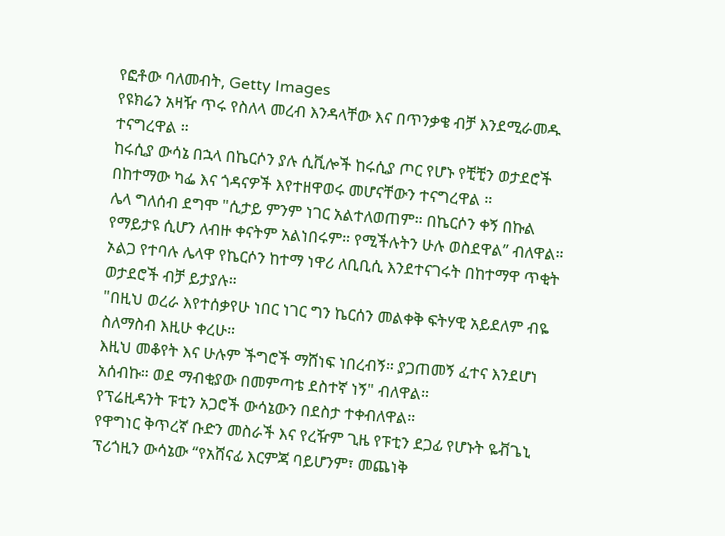የፎቶው ባለመብት, Getty Images
የዩክሬን አዛዥ ጥሩ የስለላ መረብ እንዳላቸው እና በጥንቃቄ ብቻ እንደሚራመዱ ተናግረዋል ።
ከሩሲያ ውሳኔ በኋላ በኬርሶን ያሉ ሲቪሎች ከሩሲያ ጦር የሆኑ የቺቺን ወታደሮች በከተማው ካፌ እና ጎዳናዎች እየተዘዋወሩ መሆናቸውን ተናግረዋል ።
ሌላ ግለሰብ ደግሞ "ሲታይ ምንም ነገር አልተለወጠም። በኬርሶን ቀኝ በኩል የማይታዩ ሲሆን ለብዙ ቀናትም አልነበሩም። የሚችሉትን ሁሉ ወስደዋል” ብለዋል።
ኦልጋ የተባሉ ሌላዋ የኬርሶን ከተማ ነዋሪ ለቢቢሲ እንደተናገሩት በከተማዋ ጥቂት ወታደሮች ብቻ ይታያሉ።
"በዚህ ወረራ እየተሰቃየሁ ነበር ነገር ግን ኬርሰን መልቀቅ ፍትሃዊ አይደለም ብዬ ስለማስብ እዚሁ ቀረሁ።
እዚህ መቆየት እና ሁሉም ችግሮች ማሸነፍ ነበረብኝ። ያጋጠመኝ ፈተና እንደሆነ አሰብኩ። ወደ ማብቂያው በመምጣቴ ደስተኛ ነኝ" ብለዋል።
የፕሬዚዳንት ፑቲን አጋሮች ውሳኔውን በደስታ ተቀብለዋል።
የዋግነር ቅጥረኛ ቡድን መስራች እና የረዥም ጊዜ የፑቲን ደጋፊ የሆኑት ዬቭጌኒ ፕሪጎዚን ውሳኔው “የአሸናፊ እርምጃ ባይሆንም፣ መጨነቅ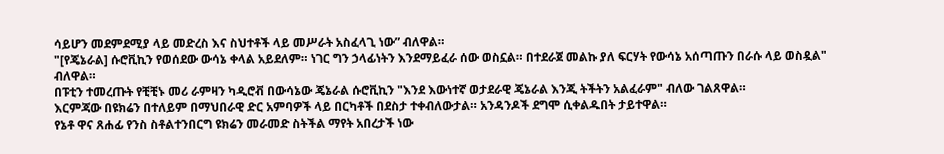ሳይሆን መደምደሚያ ላይ መድረስ እና ስህተቶች ላይ መሥራት አስፈላጊ ነው” ብለዋል።
"[የጄኔራል] ሱሮቪኪን የወሰደው ውሳኔ ቀላል አይደለም። ነገር ግን ኃላፊነትን እንደማይፈራ ሰው ወስኗል። በተደራጀ መልኩ ያለ ፍርሃት የውሳኔ አሰጣጡን በራሱ ላይ ወስዷል" ብለዋል።
በፑቲን ተመረጡት የቺቺኑ መሪ ራምዛን ካዲሮቭ በውሳኔው ጄኔራል ሱሮቪኪን "እንደ እውነተኛ ወታደራዊ ጄኔራል እንጂ ትችትን አልፈራም" ብለው ገልጸዋል።
እርምጃው በዩክሬን በተለይም በማህበራዊ ድር አምባዎች ላይ በርካቶች በደስታ ተቀብለውታል። አንዳንዶች ደግሞ ሲቀልዱበት ታይተዋል።
የኔቶ ዋና ጸሐፊ የንስ ስቶልተንበርግ ዩክሬን መራመድ ስትችል ማየት አበረታች ነው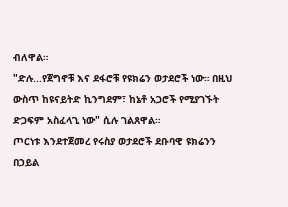ብለዋል።
"ድሉ...የጀግኖቹ እና ደፋሮቹ የዩክሬን ወታደሮች ነው። በዚህ ውስጥ ከዩናይትድ ኪንግደም፣ ከኔቶ አጋሮች የሚያገኙት ድጋፍም አስፈላጊ ነው" ሲሉ ገልጸዋል።
ጦርነቱ እንደተጀመረ የሩስያ ወታደሮች ደቡባዊ ዩክሬንን በኃይል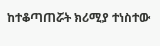ከተቆጣጠሯት ክሪሚያ ተነስተው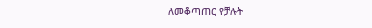ለመቆጣጠር የቻሉት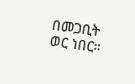በመጋቢት ወር ነበር።